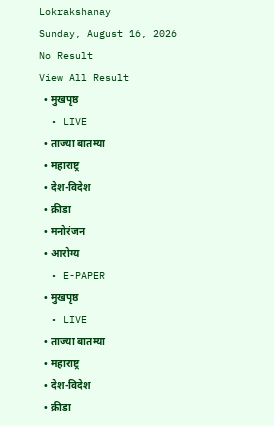Lokrakshanay
Sunday, August 16, 2026
No Result
View All Result
  • मुखपृष्ठ
  • LIVE
  • ताज्या बातम्या
  • महाराष्ट्र
  • देश-विदेश
  • क्रीडा
  • मनोरंजन
  • आरोग्य
  • E-PAPER
  • मुखपृष्ठ
  • LIVE
  • ताज्या बातम्या
  • महाराष्ट्र
  • देश-विदेश
  • क्रीडा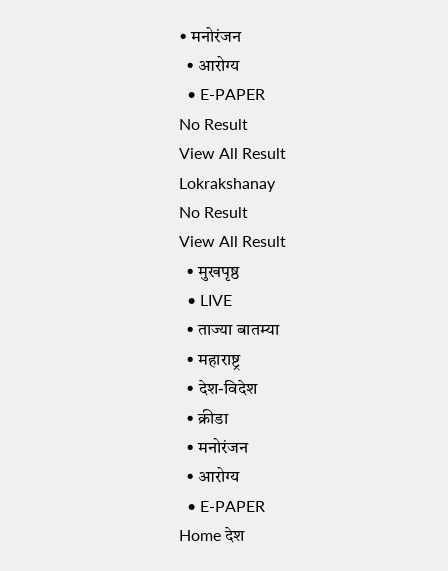• मनोरंजन
  • आरोग्य
  • E-PAPER
No Result
View All Result
Lokrakshanay
No Result
View All Result
  • मुखपृष्ठ
  • LIVE
  • ताज्या बातम्या
  • महाराष्ट्र
  • देश-विदेश
  • क्रीडा
  • मनोरंजन
  • आरोग्य
  • E-PAPER
Home देश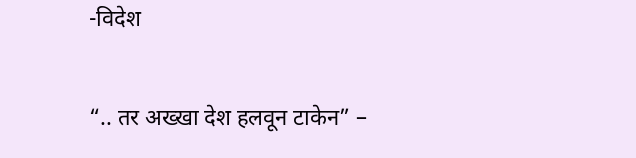-विदेश

“.. तर अख्खा देश हलवून टाकेन” –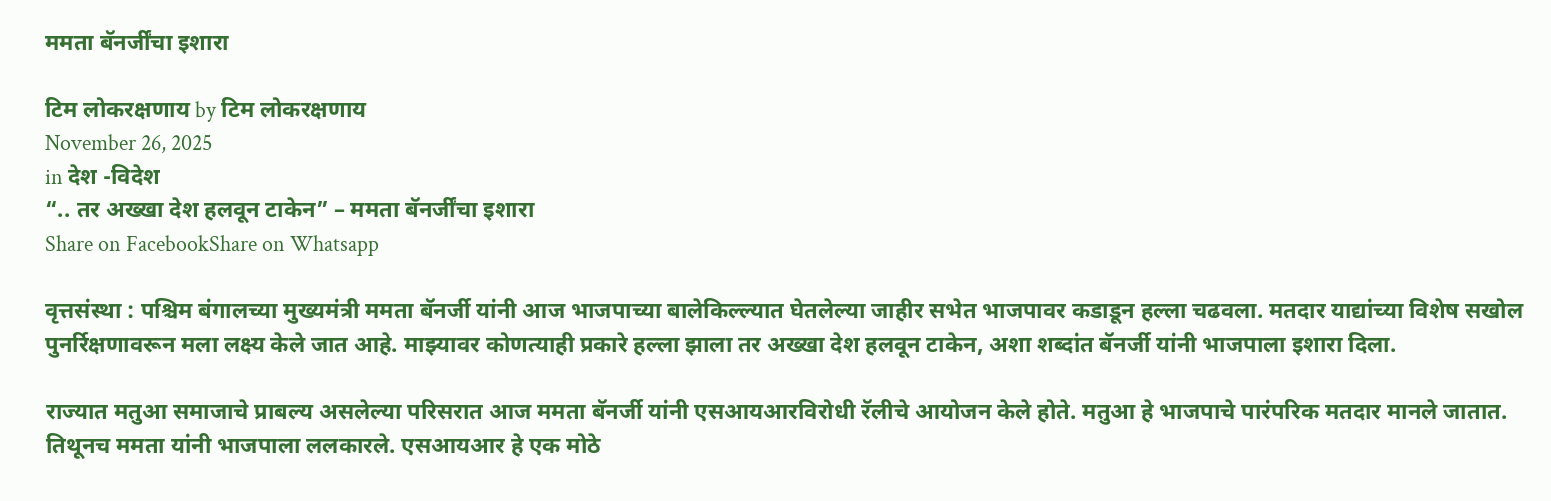ममता बॅनर्जींचा इशारा

टिम लोकरक्षणाय by टिम लोकरक्षणाय
November 26, 2025
in देश -विदेश
“.. तर अख्खा देश हलवून टाकेन” – ममता बॅनर्जींचा इशारा
Share on FacebookShare on Whatsapp

वृत्तसंस्था : पश्चिम बंगालच्या मुख्यमंत्री ममता बॅनर्जी यांनी आज भाजपाच्या बालेकिल्ल्यात घेतलेल्या जाहीर सभेत भाजपावर कडाडून हल्ला चढवला. मतदार याद्यांच्या विशेष सखोल पुनर्रिक्षणावरून मला लक्ष्य केले जात आहे. माझ्यावर कोणत्याही प्रकारे हल्ला झाला तर अख्खा देश हलवून टाकेन, अशा शब्दांत बॅनर्जी यांनी भाजपाला इशारा दिला.

राज्यात मतुआ समाजाचे प्राबल्य असलेल्या परिसरात आज ममता बॅनर्जी यांनी एसआयआरविरोधी रॅलीचे आयोजन केले होते. मतुआ हे भाजपाचे पारंपरिक मतदार मानले जातात. तिथूनच ममता यांनी भाजपाला ललकारले. एसआयआर हे एक मोठे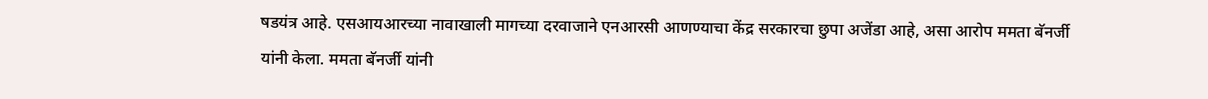षडयंत्र आहे. एसआयआरच्या नावाखाली मागच्या दरवाजाने एनआरसी आणण्याचा केंद्र सरकारचा छुपा अजेंडा आहे, असा आरोप ममता बॅनर्जी यांनी केला. ममता बॅनर्जी यांनी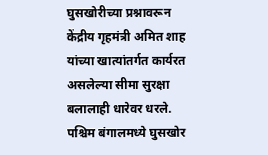घुसखोरीच्या प्रश्नावरून केंद्रीय गृहमंत्री अमित शाह यांच्या खात्यांतर्गत कार्यरत असलेल्या सीमा सुरक्षा बलालाही धारेवर धरले. पश्चिम बंगालमध्ये घुसखोर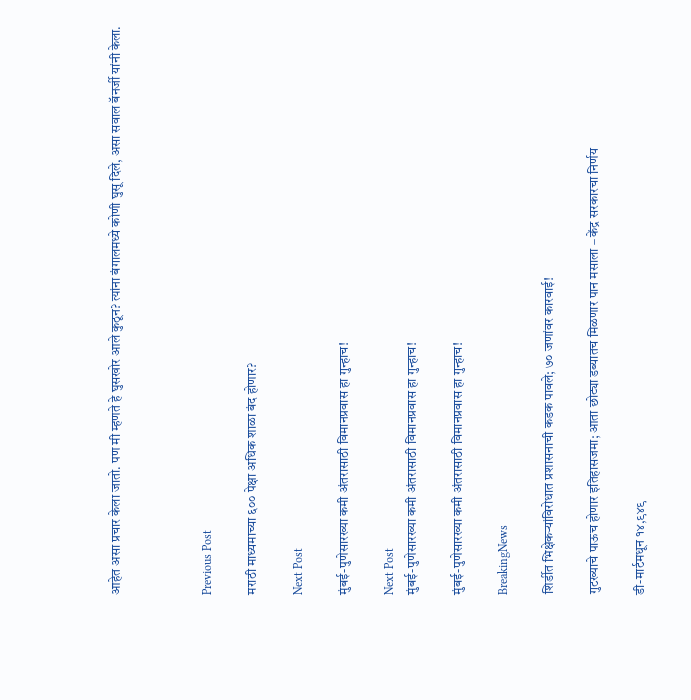आहेत असा प्रचार केला जातो. पण मी म्हणते हे घुसखोर आले कुठून? त्यांना बंगालमध्ये कोणी घुसू दिले, असा सवाल बॅनर्जी यांनी केला.



Previous Post

मराठी माध्यमाच्या ६०० पेक्षा अधिक शाळा बंद होणार?

Next Post

मुंबई-पुणेसारख्या कमी अंतरासाठी विमानप्रवास हा गुन्हाच!

Next Post
मुंबई-पुणेसारख्या कमी अंतरासाठी विमानप्रवास हा गुन्हाच!

मुंबई-पुणेसारख्या कमी अंतरासाठी विमानप्रवास हा गुन्हाच!

BreakingNews

शिर्डीत भिक्षेकऱ्यांविरोधात प्रशासनाची कडक पावले; ७० जणांवर कारवाई!

गुटख्याचे पाऊच होणार इतिहासजमा; आता छोट्या डब्यातच मिळणार पान मसाला – केंद्र सरकारचा निर्णय

डी-मार्टमधून १४,९४९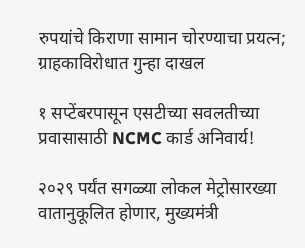रुपयांचे किराणा सामान चोरण्याचा प्रयत्न; ग्राहकाविरोधात गुन्हा दाखल

१ सप्टेंबरपासून एसटीच्या सवलतीच्या प्रवासासाठी NCMC कार्ड अनिवार्य!

२०२९ पर्यंत सगळ्या लोकल मेट्रोसारख्या वातानुकूलित होणार, मुख्यमंत्री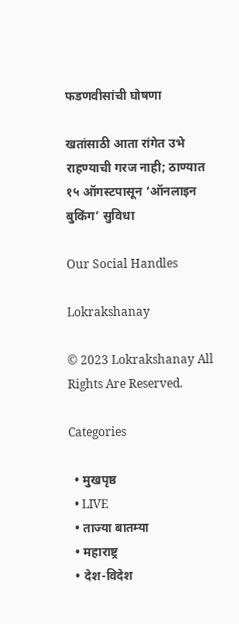फडणवीसांची घोषणा

खतांसाठी आता रांगेत उभे राहण्याची गरज नाही; ठाण्यात १५ ऑगस्टपासून ‘ऑनलाइन बुकिंग’ सुविधा

Our Social Handles

Lokrakshanay

© 2023 Lokrakshanay All Rights Are Reserved.

Categories

  • मुखपृष्ठ
  • LIVE
  • ताज्या बातम्या
  • महाराष्ट्र
  • देश-विदेश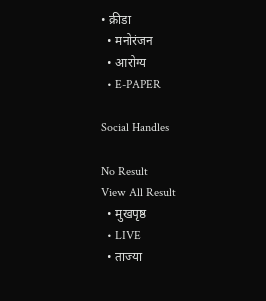• क्रीडा
  • मनोरंजन
  • आरोग्य
  • E-PAPER

Social Handles

No Result
View All Result
  • मुखपृष्ठ
  • LIVE
  • ताज्या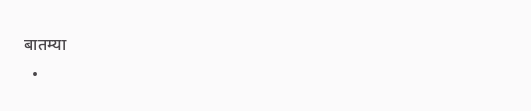बातम्या
  •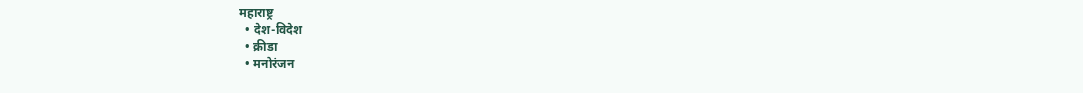महाराष्ट्र
  • देश-विदेश
  • क्रीडा
  • मनोरंजन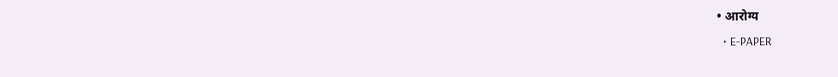• आरोग्य
  • E-PAPER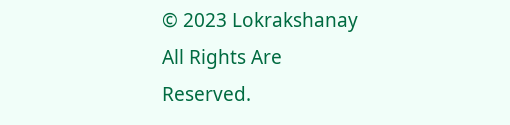© 2023 Lokrakshanay All Rights Are Reserved.